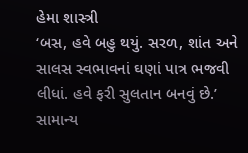હેમા શાસ્ત્રી
‘બસ, હવે બહુ થયું. સરળ, શાંત અને સાલસ સ્વભાવનાં ઘણાં પાત્ર ભજવી લીધાં. હવે ફરી સુલતાન બનવું છે.’ સામાન્ય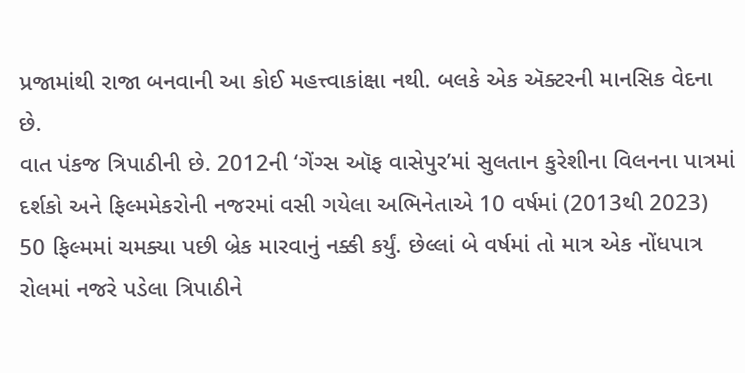પ્રજામાંથી રાજા બનવાની આ કોઈ મહત્ત્વાકાંક્ષા નથી. બલકે એક ઍક્ટરની માનસિક વેદના છે.
વાત પંકજ ત્રિપાઠીની છે. 2012ની ‘ગેંગ્સ ઑફ વાસેપુર’માં સુલતાન કુરેશીના વિલનના પાત્રમાં દર્શકો અને ફિલ્મમેકરોની નજરમાં વસી ગયેલા અભિનેતાએ 10 વર્ષમાં (2013થી 2023) 50 ફિલ્મમાં ચમક્યા પછી બ્રેક મારવાનું નક્કી કર્યું. છેલ્લાં બે વર્ષમાં તો માત્ર એક નોંધપાત્ર રોલમાં નજરે પડેલા ત્રિપાઠીને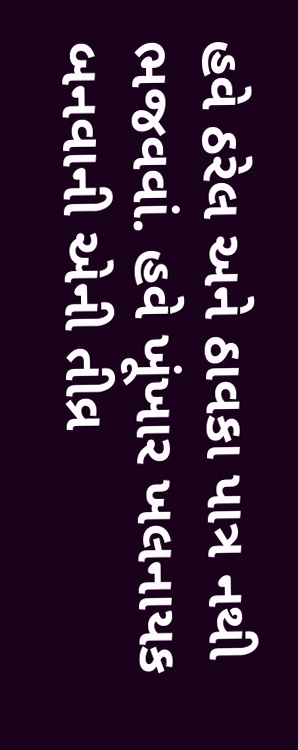હવે ઠરેલ અને ઠાવકા પાત્ર નથી ભજવવાં. હવે ખૂંખાર ખલનાયક બનવાની એની તીવ્ર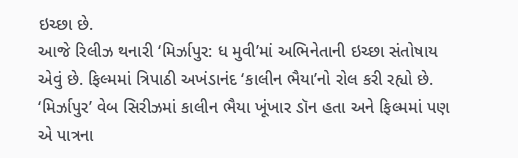ઇચ્છા છે.
આજે રિલીઝ થનારી ‘મિર્ઝાપુર: ધ મુવી’માં અભિનેતાની ઇચ્છા સંતોષાય એવું છે. ફિલ્મમાં ત્રિપાઠી અખંડાનંદ ‘કાલીન ભૈયા’નો રોલ કરી રહ્યો છે. ‘મિર્ઝાપુર’ વેબ સિરીઝમાં કાલીન ભૈયા ખૂંખાર ડૉન હતા અને ફિલ્મમાં પણ એ પાત્રના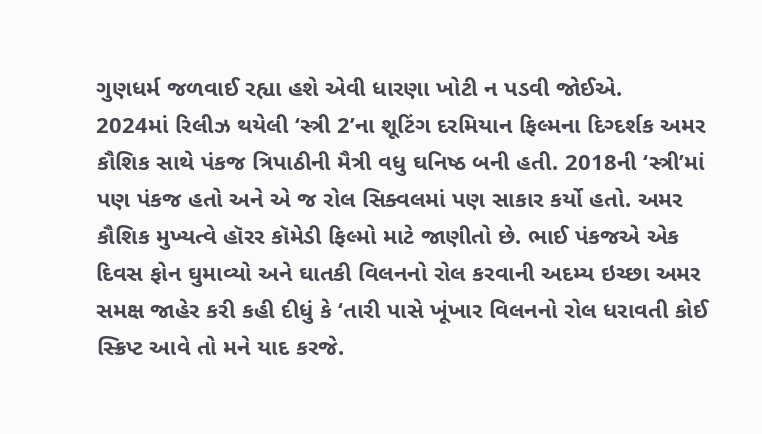ગુણધર્મ જળવાઈ રહ્યા હશે એવી ધારણા ખોટી ન પડવી જોઈએ.
2024માં રિલીઝ થયેલી ‘સ્ત્રી 2’ના શૂટિંગ દરમિયાન ફિલ્મના દિગ્દર્શક અમર કૌશિક સાથે પંકજ ત્રિપાઠીની મૈત્રી વધુ ઘનિષ્ઠ બની હતી. 2018ની ‘સ્ત્રી’માં પણ પંકજ હતો અને એ જ રોલ સિક્વલમાં પણ સાકાર કર્યો હતો. અમર કૌશિક મુખ્યત્વે હૉરર કૉમેડી ફિલ્મો માટે જાણીતો છે. ભાઈ પંકજએ એક દિવસ ફોન ઘુમાવ્યો અને ઘાતકી વિલનનો રોલ કરવાની અદમ્ય ઇચ્છા અમર સમક્ષ જાહેર કરી કહી દીધું કે ‘તારી પાસે ખૂંખાર વિલનનો રોલ ધરાવતી કોઈ સ્ક્રિપ્ટ આવે તો મને યાદ કરજે.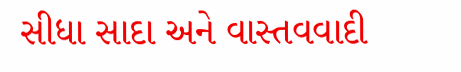સીધા સાદા અને વાસ્તવવાદી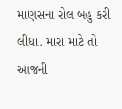માણસના રોલ બહુ કરી લીધા. મારા માટે તો આજની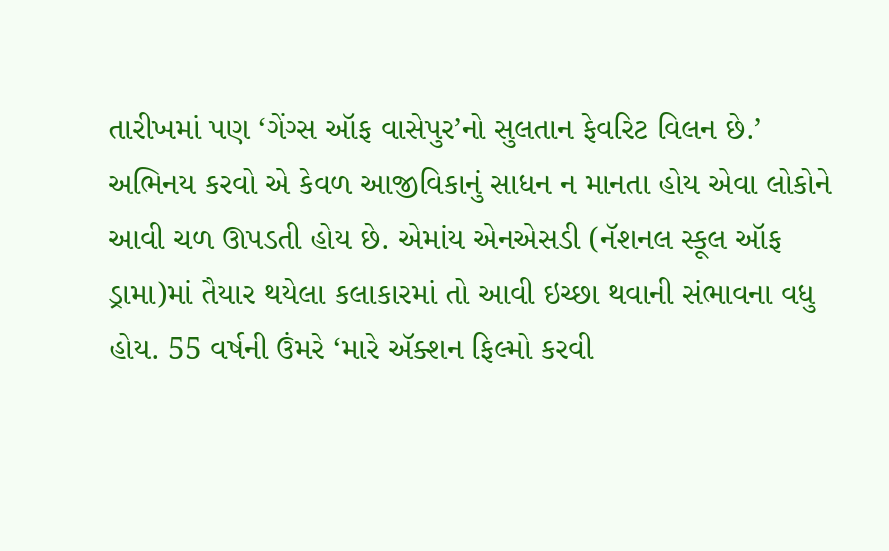તારીખમાં પણ ‘ગેંગ્સ ઑફ વાસેપુર’નો સુલતાન ફેવરિટ વિલન છે.’
અભિનય કરવો એ કેવળ આજીવિકાનું સાધન ન માનતા હોય એવા લોકોને આવી ચળ ઊપડતી હોય છે. એમાંય એનએસડી (નૅશનલ સ્કૂલ ઑફ ડ્રામા)માં તૈયાર થયેલા કલાકારમાં તો આવી ઇચ્છા થવાની સંભાવના વધુ હોય. 55 વર્ષની ઉંમરે ‘મારે ઍક્શન ફિલ્મો કરવી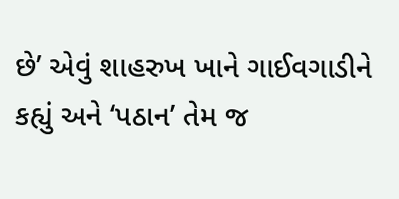છે’ એવું શાહરુખ ખાને ગાઈવગાડીને કહ્યું અને ‘પઠાન’ તેમ જ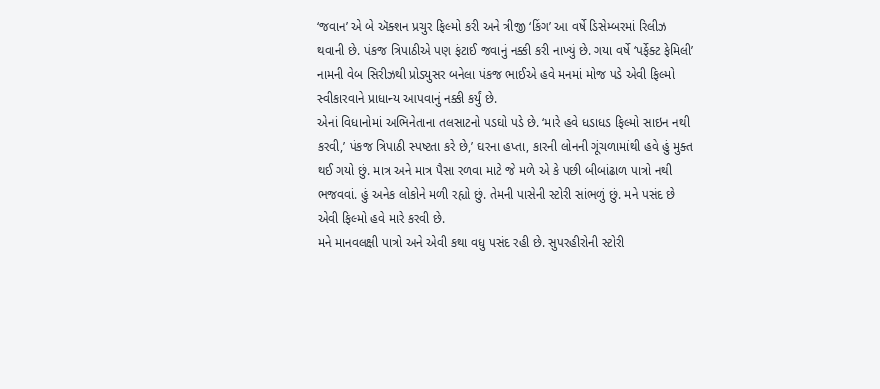‘જવાન’ એ બે ઍક્શન પ્રચુર ફિલ્મો કરી અને ત્રીજી ‘કિંગ’ આ વર્ષે ડિસેમ્બરમાં રિલીઝ થવાની છે. પંકજ ત્રિપાઠીએ પણ ફંટાઈ જવાનું નક્કી કરી નાખ્યું છે. ગયા વર્ષે ‘પર્ફેક્ટ ફેમિલી’ નામની વેબ સિરીઝથી પ્રોડ્યુસર બનેલા પંકજ ભાઈએ હવે મનમાં મોજ પડે એવી ફિલ્મો સ્વીકારવાને પ્રાધાન્ય આપવાનું નક્કી કર્યું છે.
એનાં વિધાનોમાં અભિનેતાના તલસાટનો પડઘો પડે છે. ‘મારે હવે ધડાધડ ફિલ્મો સાઇન નથી કરવી,’ પંકજ ત્રિપાઠી સ્પષ્ટતા કરે છે,’ ઘરના હપ્તા, કારની લોનની ગૂંચળામાંથી હવે હું મુક્ત થઈ ગયો છું. માત્ર અને માત્ર પૈસા રળવા માટે જે મળે એ કે પછી બીબાંઢાળ પાત્રો નથી ભજવવાં. હું અનેક લોકોને મળી રહ્યો છું. તેમની પાસેની સ્ટોરી સાંભળું છું. મને પસંદ છે એવી ફિલ્મો હવે મારે કરવી છે.
મને માનવલક્ષી પાત્રો અને એવી કથા વધુ પસંદ રહી છે. સુપરહીરોની સ્ટોરી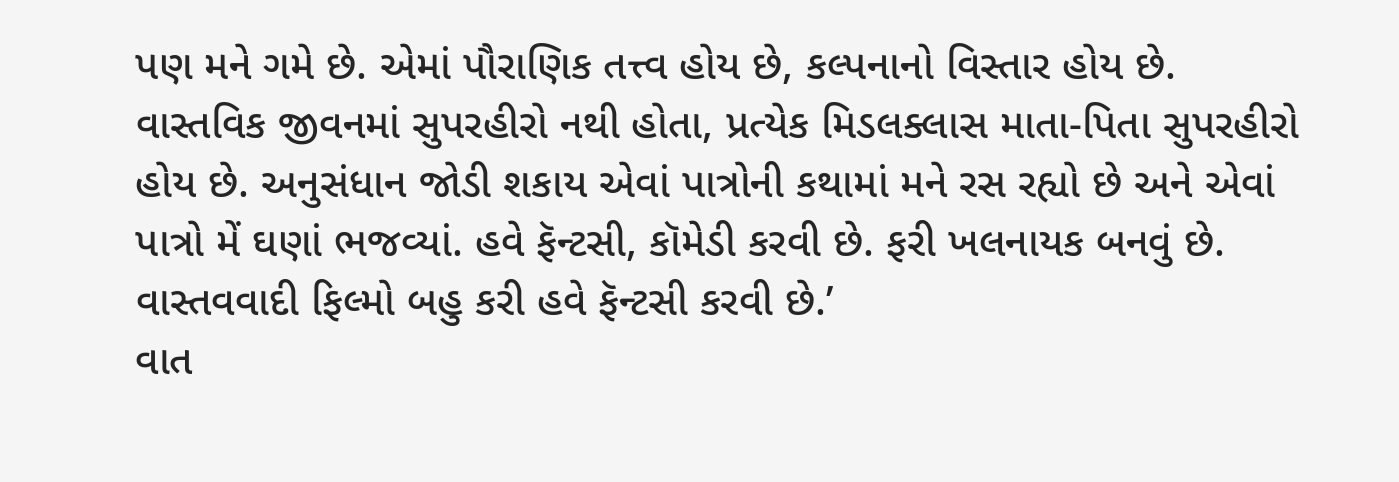પણ મને ગમે છે. એમાં પૌરાણિક તત્ત્વ હોય છે, કલ્પનાનો વિસ્તાર હોય છે. વાસ્તવિક જીવનમાં સુપરહીરો નથી હોતા, પ્રત્યેક મિડલક્લાસ માતા-પિતા સુપરહીરો હોય છે. અનુસંધાન જોડી શકાય એવાં પાત્રોની કથામાં મને રસ રહ્યો છે અને એવાં પાત્રો મેં ઘણાં ભજવ્યાં. હવે ફૅન્ટસી, કૉમેડી કરવી છે. ફરી ખલનાયક બનવું છે. વાસ્તવવાદી ફિલ્મો બહુ કરી હવે ફૅન્ટસી કરવી છે.’
વાત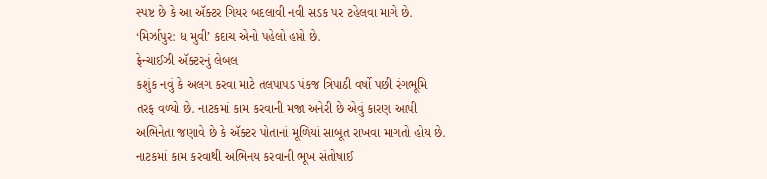સ્પષ્ટ છે કે આ ઍક્ટર ગિયર બદલાવી નવી સડક પર ટહેલવા માગે છે. ‘મિર્ઝાપુર: ધ મુવી’ કદાચ એનો પહેલો હપ્તો છે.
ફ્રેન્ચાઈઝી ઍક્ટરનું લેબલ
કશુંક નવું કે અલગ કરવા માટે તલપાપડ પંકજ ત્રિપાઠી વર્ષો પછી રંગભૂમિ તરફ વળ્યો છે. નાટકમાં કામ કરવાની મજા અનેરી છે એવું કારણ આપી અભિનેતા જણાવે છે કે ઍક્ટર પોતાનાં મૂળિયાં સાબૂત રાખવા માગતો હોય છે. નાટકમાં કામ કરવાથી અભિનય કરવાની ભૂખ સંતોષાઈ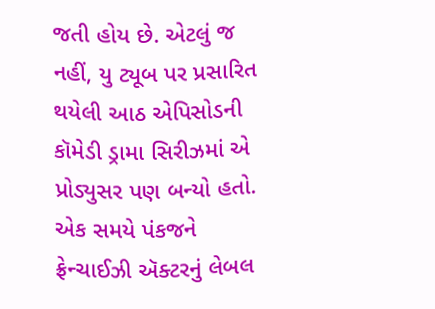જતી હોય છે. એટલું જ નહીં, યુ ટ્યૂબ પર પ્રસારિત થયેલી આઠ એપિસોડની કૉમેડી ડ્રામા સિરીઝમાં એ પ્રોડ્યુસર પણ બન્યો હતો. એક સમયે પંકજને ફ્રેન્ચાઈઝી ઍક્ટરનું લેબલ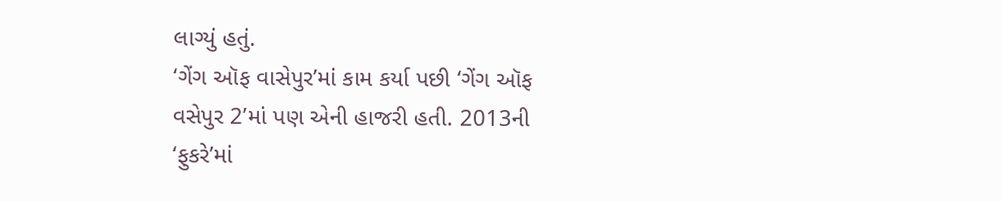લાગ્યું હતું.
‘ગેંગ ઑફ વાસેપુર’માં કામ કર્યા પછી ‘ગેંગ ઑફ વસેપુર 2’માં પણ એની હાજરી હતી. 2013ની ‘ફુકરે’માં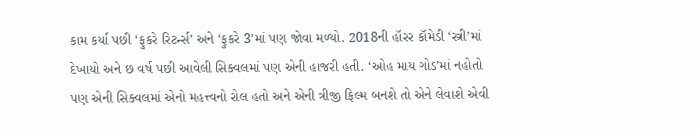કામ કર્યા પછી ‘ફુકરે રિટર્ન્સ’ અને ‘ફુકરે 3’માં પણ જોવા મળ્યો. 2018ની હૉરર કૉમેડી ‘સ્ત્રી’માં દેખાયો અને છ વર્ષ પછી આવેલી સિક્વલમાં પણ એની હાજરી હતી. ‘ઓહ માય ગોડ’માં નહોતો પણ એની સિક્વલમાં એનો મહત્ત્વનો રોલ હતો અને એની ત્રીજી ફિલ્મ બનશે તો એને લેવાશે એવી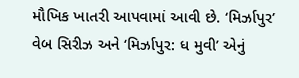મૌખિક ખાતરી આપવામાં આવી છે. ‘મિર્ઝાપુર’ વેબ સિરીઝ અને ‘મિર્ઝાપુર: ધ મુવી’ એનું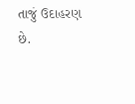તાજું ઉદાહરણ છે.